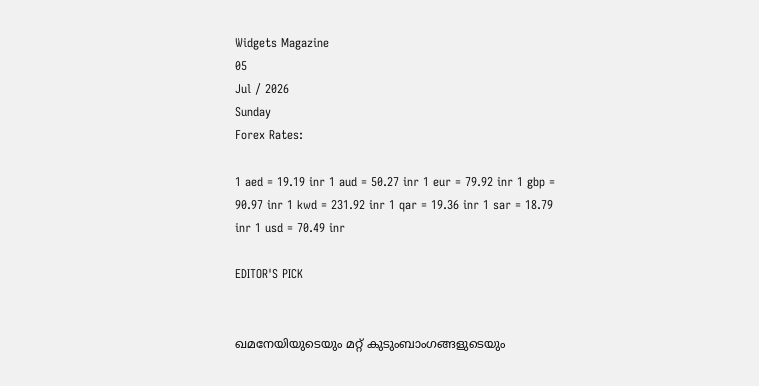Widgets Magazine
05
Jul / 2026
Sunday
Forex Rates:

1 aed = 19.19 inr 1 aud = 50.27 inr 1 eur = 79.92 inr 1 gbp = 90.97 inr 1 kwd = 231.92 inr 1 qar = 19.36 inr 1 sar = 18.79 inr 1 usd = 70.49 inr

EDITOR'S PICK


ഖമനേയിയുടെയും മറ്റ് കുടുംബാംഗങ്ങളുടെയും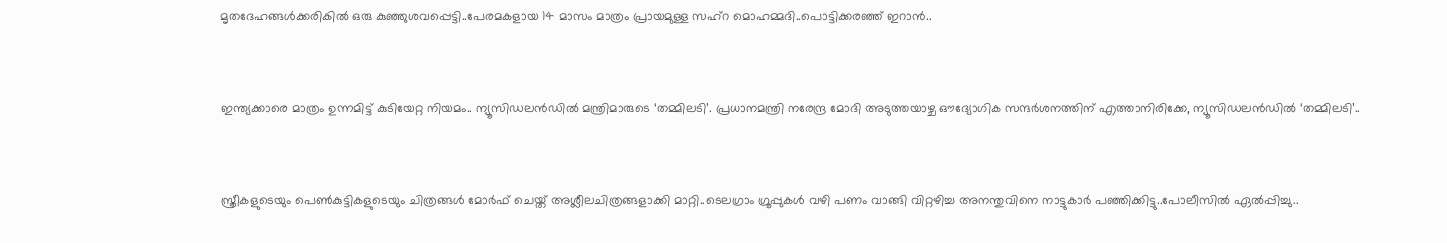മൃതദേഹങ്ങൾക്കരികിൽ ഒരു കുഞ്ഞുശവപ്പെട്ടി..പേരമകളായ 14 മാസം മാത്രം പ്രായമുള്ള സഹ്റ മൊഹമ്മദി..പൊട്ടിക്കരഞ്ഞ് ഇറാൻ..


ഇന്ത്യക്കാരെ മാത്രം ഉന്നമിട്ട് കുടിയേറ്റ നിയമം.. ന്യൂസിഡലൻഡിൽ മന്ത്രിമാരുടെ ‘തമ്മിലടി’. പ്രധാനമന്ത്രി നരേന്ദ്ര മോദി അടുത്തയാഴ്ച ഔദ്യോഗിക സന്ദർശനത്തിന് എത്താനിരിക്കേ, ന്യൂസിഡലൻഡിൽ ‘തമ്മിലടി’..


സ്ത്രീകളുടെയും പെണ്‍കുട്ടികളുടെയും ചിത്രങ്ങള്‍ മോര്‍ഫ് ചെയ്ത് അശ്ലീലചിത്രങ്ങളാക്കി മാറ്റി..ടെലഗ്രാം ഗ്രൂപ്പുകള്‍ വഴി പണം വാങ്ങി വിറ്റഴിച്ച അനന്തുവിനെ നാട്ടുകാർ പഞ്ഞിക്കിട്ടു..പോലീസിൽ ഏൽപ്പിച്ചു..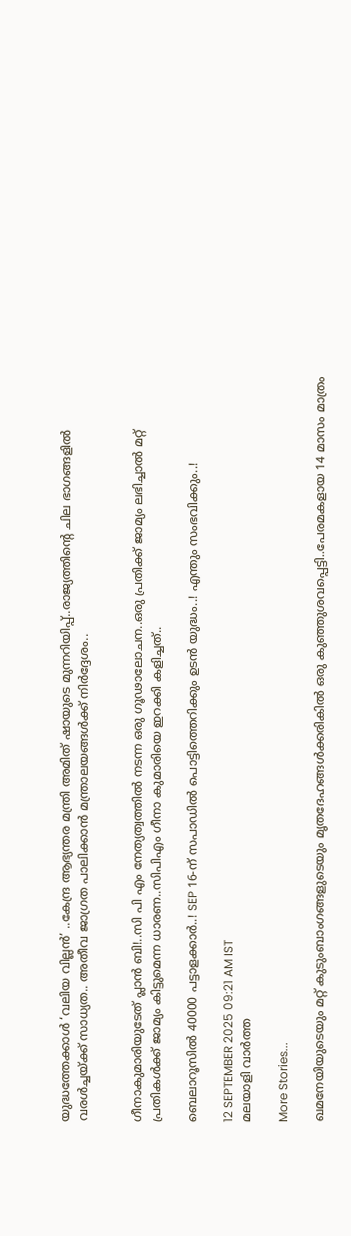യുദ്ധത്തേക്കാൾ ‘വലിയ വില്ലൻ’ ..കേന്ദ്ര ആഭ്യന്തര മന്ത്രി അമിത് ഷായുടെ മുന്നറിയിപ്പ്..രാജ്യത്തിന്റെ ചില ഭാഗങ്ങളിൽ വരൾച്ചയ്ക്ക് സാധ്യത.. അതീവ ജാഗ്രത പാലിക്കാൻ മന്ത്രാലയങ്ങൾക്ക് നിർദ്ദേശം..


ഗീനാകുമാരിയുടേത് പ്ലാൻ ബി!..സി പി എം നേത്യത്വത്തിൽ നടന്ന ഒരു ഗൂഢാലോചന..ഒരു പ്രതിക്ക് ജാമ്യം ലഭിച്ചാൽ മറ്റ് പ്രതികൾക്ക് ജാമ്യം കിട്ടുമെന്ന ധാരണ..സിപിഎം ഗീനാ കുമാരിയെ ഇറക്കി കളിച്ചത്..

ബെലാറൂസിൽ 40000 പട്ടാളക്കാർ..! SEP 16-ന് സപാഡിൽ പൊട്ടിത്തെറിക്കും ഉടൻ യുദ്ധം..! എന്തും സംഭവിക്കും..!

12 SEPTEMBER 2025 09:21 AM IST
മലയാളി വാര്‍ത്ത

More Stories...

ഖമനേയിയുടെയും മറ്റ് കുടുംബാംഗങ്ങളുടെയും മൃതദേഹങ്ങൾക്കരികിൽ ഒരു കുഞ്ഞുശവപ്പെട്ടി..പേരമകളായ 14 മാസം മാത്രം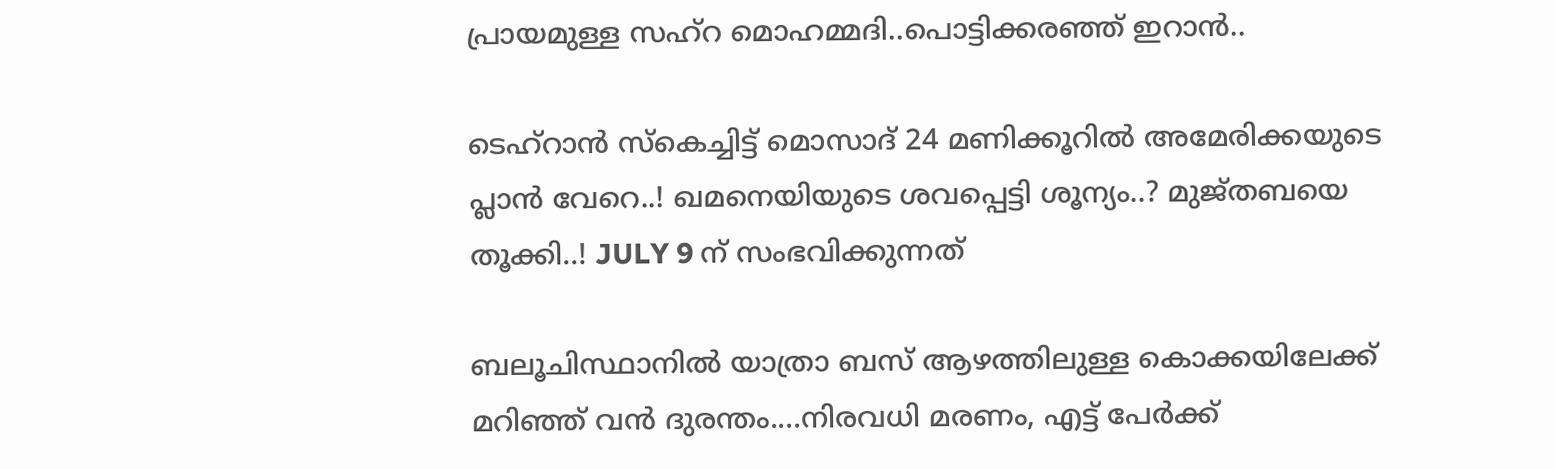പ്രായമുള്ള സഹ്റ മൊഹമ്മദി..പൊട്ടിക്കരഞ്ഞ് ഇറാൻ..

ടെഹ്‌റാൻ സ്കെച്ചിട്ട് മൊസാദ് 24 മണിക്കൂറിൽ അമേരിക്കയുടെ പ്ലാൻ വേറെ..! ഖമനെയിയുടെ ശവപ്പെട്ടി ശൂന്യം..? മുജ്തബയെ തൂക്കി..! JULY 9 ന് സംഭവിക്കുന്നത്

ബലൂചിസ്ഥാനിൽ യാത്രാ ബസ് ആഴത്തിലുള്ള കൊക്കയിലേക്ക് മറിഞ്ഞ് വൻ ദുരന്തം....നിരവധി മരണം, എട്ട് പേർക്ക്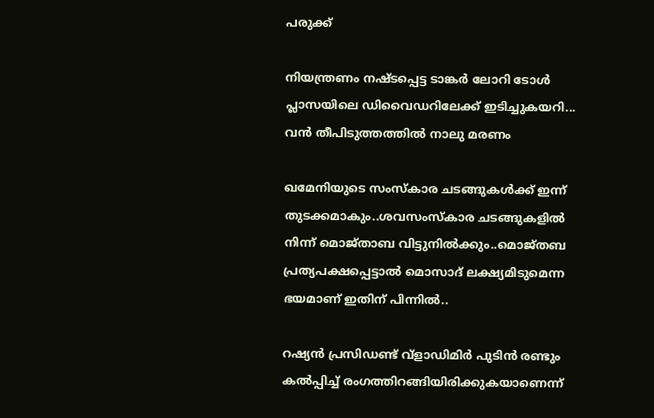പരുക്ക്

നിയന്ത്രണം നഷ്ടപ്പെട്ട ടാങ്കര്‍ ലോറി ടോള്‍ പ്ലാസയിലെ ഡിവൈഡറിലേക്ക് ഇടിച്ചുകയറി... വൻ തീപിടുത്തത്തിൽ നാലു മരണം

ഖമേനിയുടെ സംസ്‌കാര ചടങ്ങുകള്‍ക്ക് ഇന്ന് തുടക്കമാകും..ശവസംസ്‌കാര ചടങ്ങുകളില്‍ നിന്ന് മൊജ്താബ വിട്ടുനില്‍ക്കും..മൊജ്തബ പ്രത്യപക്ഷപ്പെട്ടാല്‍ മൊസാദ് ലക്ഷ്യമിടുമെന്ന ഭയമാണ് ഇതിന് പിന്നില്‍..

റഷ്യന്‍ പ്രസിഡണ്ട് വ്‌ളാഡിമിര്‍ പുടിന്‍ രണ്ടും കല്‍പ്പിച്ച് രംഗത്തിറങ്ങിയിരിക്കുകയാണെന്ന്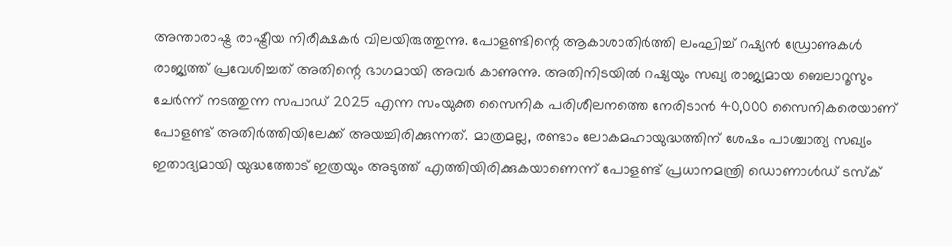അന്താരാഷ്ട്ര രാഷ്ട്രീയ നിരീക്ഷകര്‍ വിലയിരുത്തുന്നു. പോളണ്ടിന്റെ ആകാശാതിര്‍ത്തി ലംഘിച്ച് റഷ്യന്‍ ഡ്രോണുകള്‍ രാജ്യത്ത് പ്രവേശിച്ചത് അതിന്റെ ഭാഗമായി അവര്‍ കാണുന്നു. അതിനിടയില്‍ റഷ്യയും സഖ്യ രാജ്യമായ ബെലാറൂസും ചേര്‍ന്ന് നടത്തുന്ന സപാഡ് 2025 എന്ന സംയുക്ത സൈനിക പരിശീലനത്തെ നേരിടാന്‍ 40,000 സൈനികരെയാണ് പോളണ്ട് അതിര്‍ത്തിയിലേക്ക് അയച്ചിരിക്കുന്നത്. മാത്രമല്ല, രണ്ടാം ലോകമഹായുദ്ധത്തിന് ശേഷം പാശ്ചാത്യ സഖ്യം ഇതാദ്യമായി യുദ്ധത്തോട് ഇത്രയും അടുത്ത് എത്തിയിരിക്കുകയാണെന്ന് പോളണ്ട് പ്രധാനമന്ത്രി ഡൊണാള്‍ഡ് ടസ്‌ക്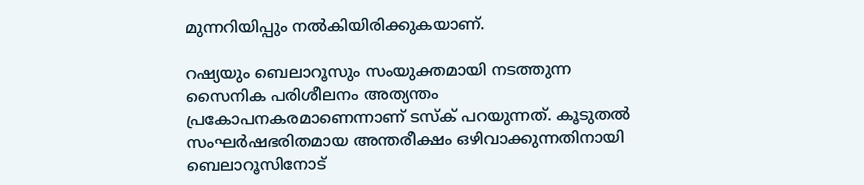മുന്നറിയിപ്പും നല്‍കിയിരിക്കുകയാണ്.

റഷ്യയും ബെലാറൂസും സംയുക്തമായി നടത്തുന്ന സൈനിക പരിശീലനം അത്യന്തം പ്രകോപനകരമാണെന്നാണ് ടസ്‌ക് പറയുന്നത്. കൂടുതല്‍ സംഘര്‍ഷഭരിതമായ അന്തരീക്ഷം ഒഴിവാക്കുന്നതിനായി ബെലാറൂസിനോട്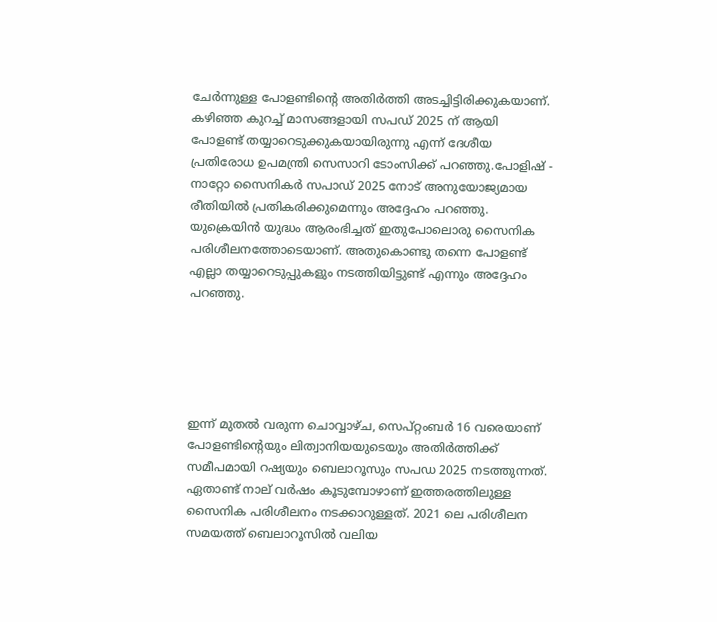ചേര്‍ന്നുള്ള പോളണ്ടിന്റെ അതിര്‍ത്തി അടച്ചിട്ടിരിക്കുകയാണ്. കഴിഞ്ഞ കുറച്ച് മാസങ്ങളായി സപഡ് 2025 ന് ആയി പോളണ്ട് തയ്യാറെടുക്കുകയായിരുന്നു എന്ന് ദേശീയ പ്രതിരോധ ഉപമന്ത്രി സെസാറി ടോംസിക്ക് പറഞ്ഞു.പോളിഷ് - നാറ്റോ സൈനികര്‍ സപാഡ് 2025 നോട് അനുയോജ്യമായ രീതിയില്‍ പ്രതികരിക്കുമെന്നും അദ്ദേഹം പറഞ്ഞു. യുക്രെയിന്‍ യുദ്ധം ആരംഭിച്ചത് ഇതുപോലൊരു സൈനിക പരിശീലനത്തോടെയാണ്. അതുകൊണ്ടു തന്നെ പോളണ്ട് എല്ലാ തയ്യാറെടുപ്പുകളും നടത്തിയിട്ടുണ്ട് എന്നും അദ്ദേഹം പറഞ്ഞു.





ഇന്ന് മുതല്‍ വരുന്ന ചൊവ്വാഴ്ച, സെപ്റ്റംബര്‍ 16 വരെയാണ് പോളണ്ടിന്റെയും ലിത്വാനിയയുടെയും അതിര്‍ത്തിക്ക് സമീപമായി റഷ്യയും ബെലാറൂസും സപഡ 2025 നടത്തുന്നത്. ഏതാണ്ട് നാല് വര്‍ഷം കൂടുമ്പോഴാണ് ഇത്തരത്തിലുള്ള സൈനിക പരിശീലനം നടക്കാറുള്ളത്. 2021 ലെ പരിശീലന സമയത്ത് ബെലാറൂസില്‍ വലിയ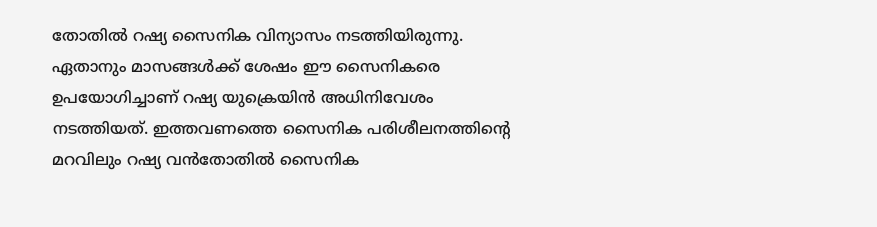തോതില്‍ റഷ്യ സൈനിക വിന്യാസം നടത്തിയിരുന്നു. ഏതാനും മാസങ്ങള്‍ക്ക് ശേഷം ഈ സൈനികരെ ഉപയോഗിച്ചാണ് റഷ്യ യുക്രെയിന്‍ അധിനിവേശം നടത്തിയത്. ഇത്തവണത്തെ സൈനിക പരിശീലനത്തിന്റെ മറവിലും റഷ്യ വന്‍തോതില്‍ സൈനിക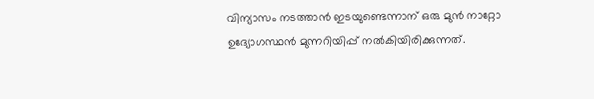വിന്യാസം നടത്താന്‍ ഇടയുണ്ടെന്നാന് ഒരു മുന്‍ നാറ്റോ ഉദ്യോഗസ്ഥന്‍ മുന്നറിയിപ്പ് നല്‍കിയിരിക്കുന്നത്.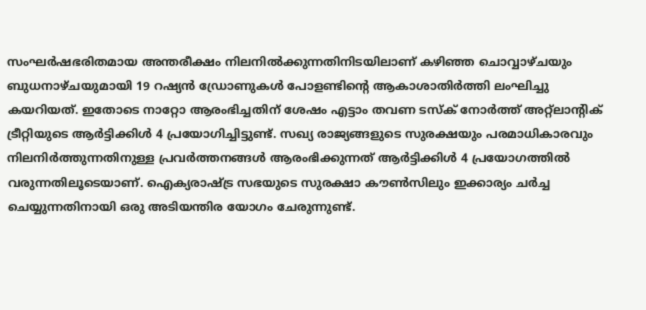സംഘര്‍ഷഭരിതമായ അന്തരീക്ഷം നിലനില്‍ക്കുന്നതിനിടയിലാണ് കഴിഞ്ഞ ചൊവ്വാഴ്ചയും ബുധനാഴ്ചയുമായി 19 റഷ്യന്‍ ഡ്രോണുകള്‍ പോളണ്ടിന്റെ ആകാശാതിര്‍ത്തി ലംഘിച്ചു കയറിയത്. ഇതോടെ നാറ്റോ ആരംഭിച്ചതിന് ശേഷം എട്ടാം തവണ ടസ്‌ക് നോര്‍ത്ത് അറ്റ്‌ലാന്റിക് ട്രീറ്റിയുടെ ആര്‍ട്ടിക്കിള്‍ 4 പ്രയോഗിച്ചിട്ടുണ്ട്. സഖ്യ രാജ്യങ്ങളുടെ സുരക്ഷയും പരമാധികാരവും നിലനിര്‍ത്തുന്നതിനുള്ള പ്രവര്‍ത്തനങ്ങള്‍ ആരംഭിക്കുന്നത് ആര്‍ട്ടിക്കിള്‍ 4 പ്രയോഗത്തില്‍ വരുന്നതിലൂടെയാണ്. ഐക്യരാഷ്ട്ര സഭയുടെ സുരക്ഷാ കൗണ്‍സിലും ഇക്കാര്യം ചര്‍ച്ച ചെയ്യുന്നതിനായി ഒരു അടിയന്തിര യോഗം ചേരുന്നുണ്ട്.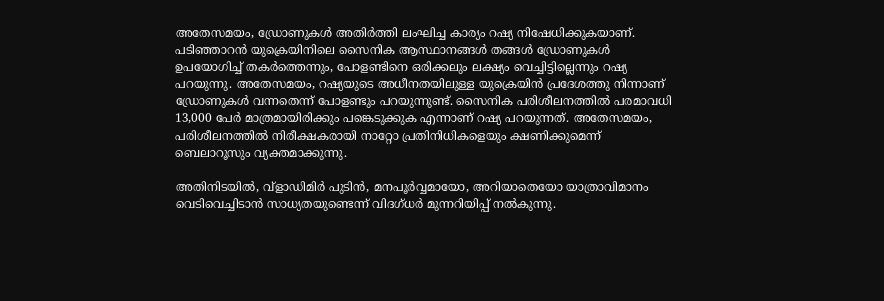അതേസമയം, ഡ്രോണുകള്‍ അതിര്‍ത്തി ലംഘിച്ച കാര്യം റഷ്യ നിഷേധിക്കുകയാണ്. പടിഞ്ഞാറന്‍ യുക്രെയിനിലെ സൈനിക ആസ്ഥാനങ്ങള്‍ തങ്ങള്‍ ഡ്രോണുകള്‍ ഉപയോഗിച്ച് തകര്‍ത്തെന്നും, പോളണ്ടിനെ ഒരിക്കലും ലക്ഷ്യം വെച്ചിട്ടില്ലെന്നും റഷ്യ പറയുന്നു. അതേസമയം, റഷ്യയുടെ അധീനതയിലുള്ള യുക്രെയിന്‍ പ്രദേശത്തു നിന്നാണ് ഡ്രോണുകള്‍ വന്നതെന്ന് പോളണ്ടും പറയുന്നുണ്ട്. സൈനിക പരിശീലനത്തില്‍ പരമാവധി 13,000 പേര്‍ മാത്രമായിരിക്കും പങ്കെടുക്കുക എന്നാണ് റഷ്യ പറയുന്നത്. അതേസമയം, പരിശീലനത്തില്‍ നിരീക്ഷകരായി നാറ്റോ പ്രതിനിധികളെയും ക്ഷണിക്കുമെന്ന് ബെലാറൂസും വ്യക്തമാക്കുന്നു.

അതിനിടയില്‍, വ്‌ളാഡിമിര്‍ പുടിന്‍, മനപൂര്‍വ്വമായോ, അറിയാതെയോ യാത്രാവിമാനം വെടിവെച്ചിടാന്‍ സാധ്യതയുണ്ടെന്ന് വിദഗ്ധര്‍ മുന്നറിയിപ്പ് നല്‍കുന്നു.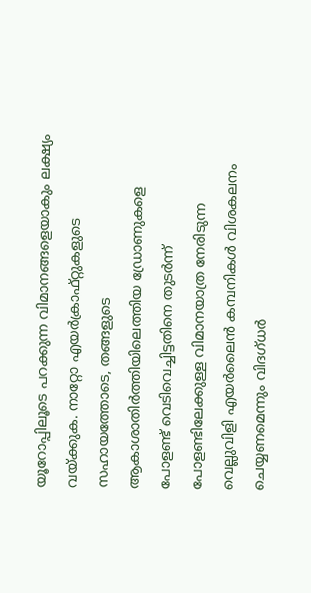യൂറോപ്പിലൂടെ പറക്കുന്ന വിമാനങ്ങളെയാകും ലക്ഷ്യം വയ്ക്കുക. നാറ്റോ എയര്‍ക്രാഫ്റ്റുകളുടെ സഹായത്തോടെ, തങ്ങളുടെ ആകാശാതിര്‍ത്തിയിലെത്തിയ ഡ്രോണുകളെ പോളണ്ട് വെടിവെച്ചിട്ടതിനെ തുടര്‍ന്ന് പോളണ്ടിലേക്കുള്ള വിമാനയാത്ര നേരിടുന്ന വെല്ലുവിളി എയര്‍ലൈന്‍ കമ്പനികള്‍ വിശകലനം ചെയ്യണമെന്നും വിദഗ്ധര്‍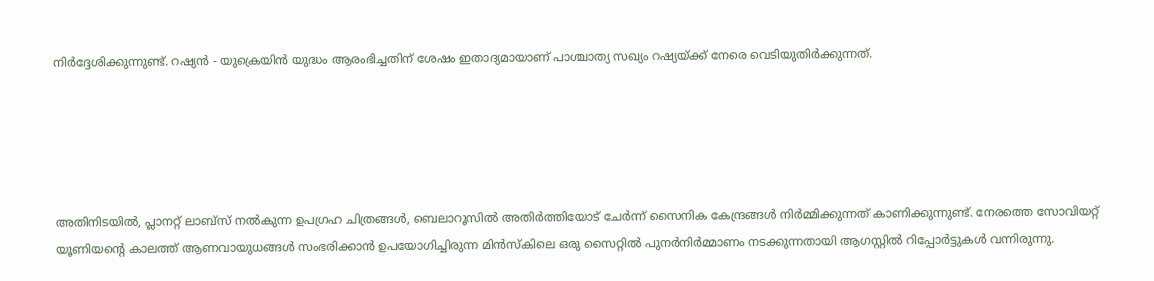നിര്‍ദ്ദേശിക്കുന്നുണ്ട്. റഷ്യന്‍ - യുക്രെയിന്‍ യുദ്ധം ആരംഭിച്ചതിന് ശേഷം ഇതാദ്യമായാണ് പാശ്ചാത്യ സഖ്യം റഷ്യയ്ക്ക് നേരെ വെടിയുതിര്‍ക്കുന്നത്.





അതിനിടയില്‍, പ്ലാനറ്റ് ലാബ്‌സ് നല്‍കുന്ന ഉപഗ്രഹ ചിത്രങ്ങള്‍, ബെലാറൂസില്‍ അതിര്‍ത്തിയോട് ചേര്‍ന്ന് സൈനിക കേന്ദ്രങ്ങള്‍ നിര്‍മ്മിക്കുന്നത് കാണിക്കുന്നുണ്ട്. നേരത്തെ സോവിയറ്റ് യൂണിയന്റെ കാലത്ത് ആണവായുധങ്ങള്‍ സംഭരിക്കാന്‍ ഉപയോഗിച്ചിരുന്ന മിന്‍സ്‌കിലെ ഒരു സൈറ്റില്‍ പുനര്‍നിര്‍മ്മാണം നടക്കുന്നതായി ആഗസ്റ്റില്‍ റിപ്പോര്‍ട്ടുകള്‍ വന്നിരുന്നു.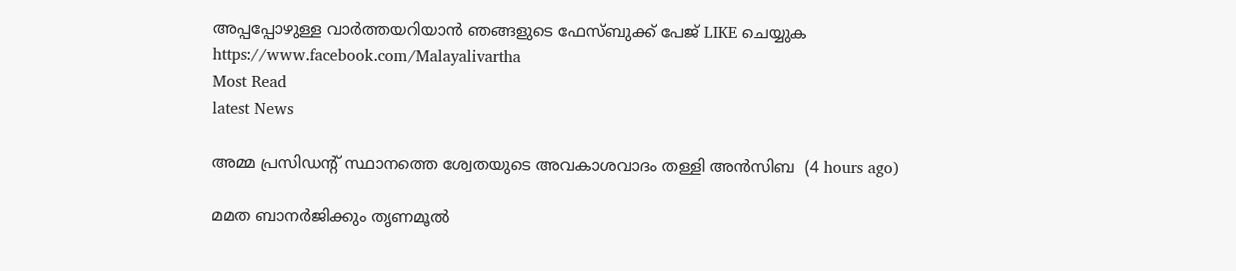അപ്പപ്പോഴുള്ള വാര്‍ത്തയറിയാന്‍ ഞങ്ങളുടെ ഫേസ്‌ബുക്ക്‌ പേജ് LIKE ചെയ്യുക
https://www.facebook.com/Malayalivartha
Most Read
latest News

അമ്മ പ്രസിഡന്റ് സ്ഥാനത്തെ ശ്വേതയുടെ അവകാശവാദം തള്ളി അന്‍സിബ  (4 hours ago)

മമത ബാനര്‍ജിക്കും തൃണമൂല്‍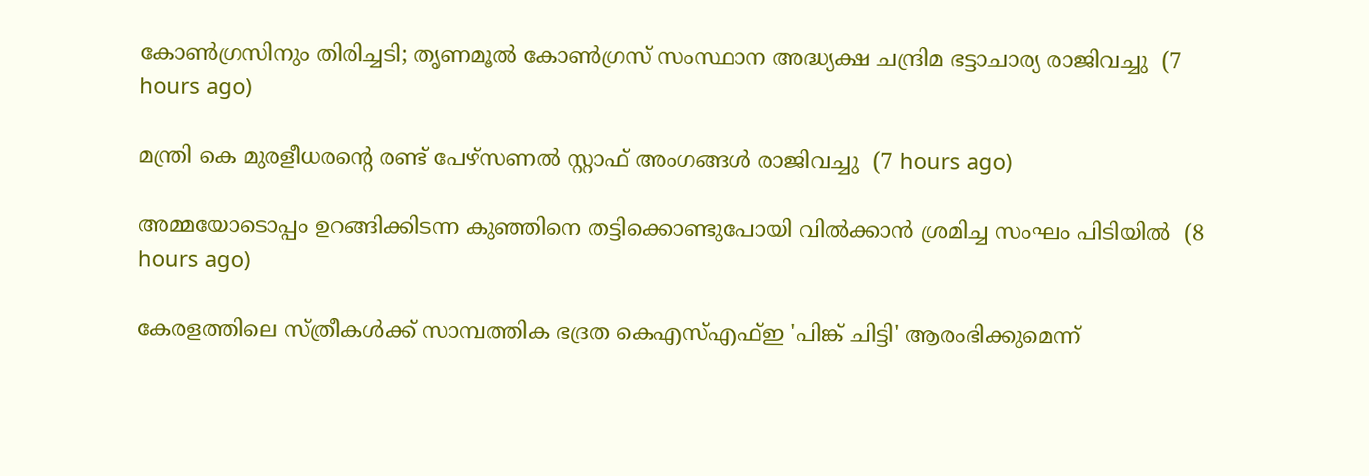കോണ്‍ഗ്രസിനും തിരിച്ചടി; തൃണമൂല്‍ കോണ്‍ഗ്രസ് സംസ്ഥാന അദ്ധ്യക്ഷ ചന്ദ്രിമ ഭട്ടാചാര്യ രാജിവച്ചു  (7 hours ago)

മന്ത്രി കെ മുരളീധരന്റെ രണ്ട് പേഴ്‌സണല്‍ സ്റ്റാഫ് അംഗങ്ങള്‍ രാജിവച്ചു  (7 hours ago)

അമ്മയോടൊപ്പം ഉറങ്ങിക്കിടന്ന കുഞ്ഞിനെ തട്ടിക്കൊണ്ടുപോയി വില്‍ക്കാന്‍ ശ്രമിച്ച സംഘം പിടിയില്‍  (8 hours ago)

കേരളത്തിലെ സ്ത്രീകള്‍ക്ക് സാമ്പത്തിക ഭദ്രത കെഎസ്എഫ്ഇ 'പിങ്ക് ചിട്ടി' ആരംഭിക്കുമെന്ന്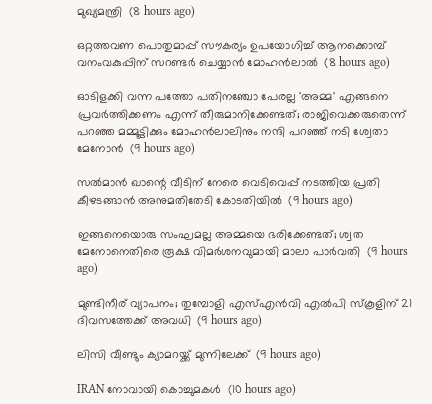മുഖ്യമന്ത്രി  (8 hours ago)

ഒറ്റത്തവണ പൊതുമാപ്പ് സൗകര്യം ഉപയോഗിച്ച് ആനക്കൊമ്പ് വനംവകുപ്പിന് സറണ്ടര്‍ ചെയ്യാന്‍ മോഹന്‍ലാല്‍  (8 hours ago)

ഓടിളക്കി വന്ന പത്തോ പതിനഞ്ചോ പേരല്ല 'അമ്മ' എങ്ങനെ പ്രവര്‍ത്തിക്കണം എന്ന് തീരുമാനിക്കേണ്ടത്; രാജിവെക്കരുതെന്ന് പറഞ്ഞ മമ്മൂട്ടിക്കും മോഹന്‍ലാലിനും നന്ദി പറഞ്ഞ് നടി ശ്വേതാ മേനോന്‍  (9 hours ago)

സല്‍മാന്‍ ഖാന്റെ വീടിന് നേരെ വെടിവെപ്പ് നടത്തിയ പ്രതി കീഴടങ്ങാന്‍ അനുമതിതേടി കോടതിയില്‍  (9 hours ago)

ഇങ്ങനെയൊരു സംഘമല്ല അമ്മയെ ഭരിക്കേണ്ടത്; ശ്വത മേനോനെതിരെ രൂക്ഷ വിമര്‍ശനവുമായി മാലാ പാര്‍വതി  (9 hours ago)

മുണ്ടിനീര് വ്യാപനം; തുമ്പോളി എസ്എന്‍വി എല്‍പി സ്‌കൂളിന് 21 ദിവസത്തേക്ക് അവധി  (9 hours ago)

ലിസി വീണ്ടും ക്യാമറയ്ക്ക് മുന്നിലേക്ക്  (9 hours ago)

IRAN നോവായി കൊച്ചുമകൾ  (10 hours ago)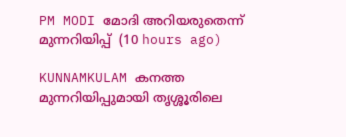PM MODI മോദി അറിയരുതെന്ന് മുന്നറിയിപ്പ്  (10 hours ago)

KUNNAMKULAM കനത്ത മുന്നറിയിപ്പുമായി തൃശ്ശൂരിലെ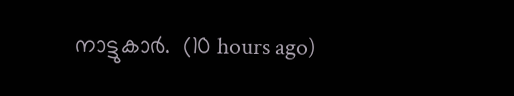നാട്ടുകാര്‍.  (10 hours ago)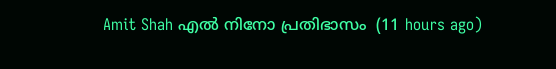Amit Shah എൽ നിനോ പ്രതിഭാസം  (11 hours ago)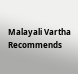Malayali Vartha Recommends